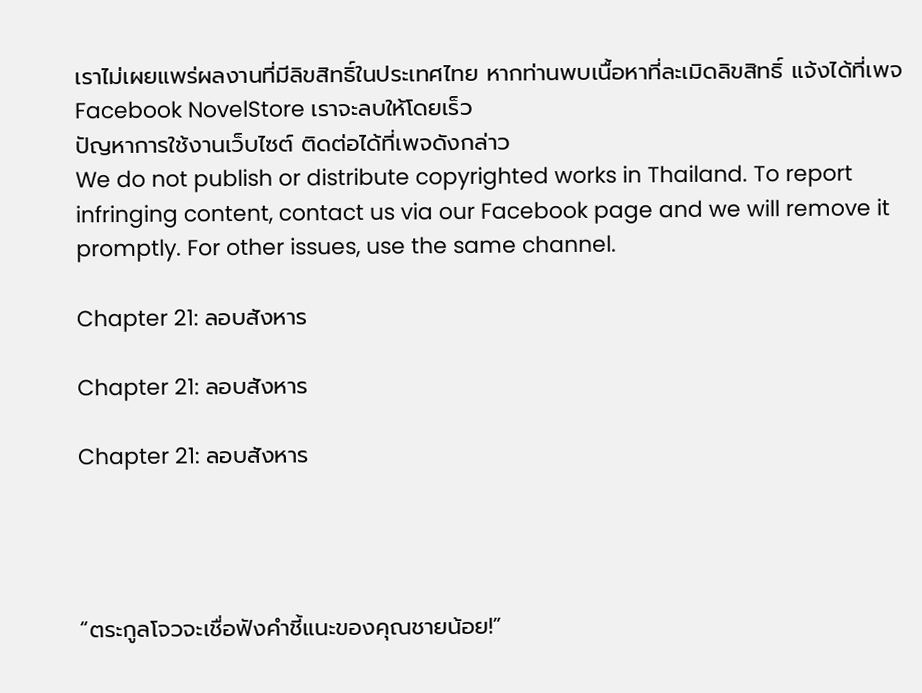เราไม่เผยแพร่ผลงานที่มีลิขสิทธิ์ในประเทศไทย หากท่านพบเนื้อหาที่ละเมิดลิขสิทธิ์ แจ้งได้ที่เพจ Facebook NovelStore เราจะลบให้โดยเร็ว
ปัญหาการใช้งานเว็บไซต์ ติดต่อได้ที่เพจดังกล่าว
We do not publish or distribute copyrighted works in Thailand. To report infringing content, contact us via our Facebook page and we will remove it promptly. For other issues, use the same channel.

Chapter 21: ลอบสังหาร

Chapter 21: ลอบสังหาร

Chapter 21: ลอบสังหาร




“ตระกูลโจวจะเชื่อฟังคำชี้แนะของคุณชายน้อย!”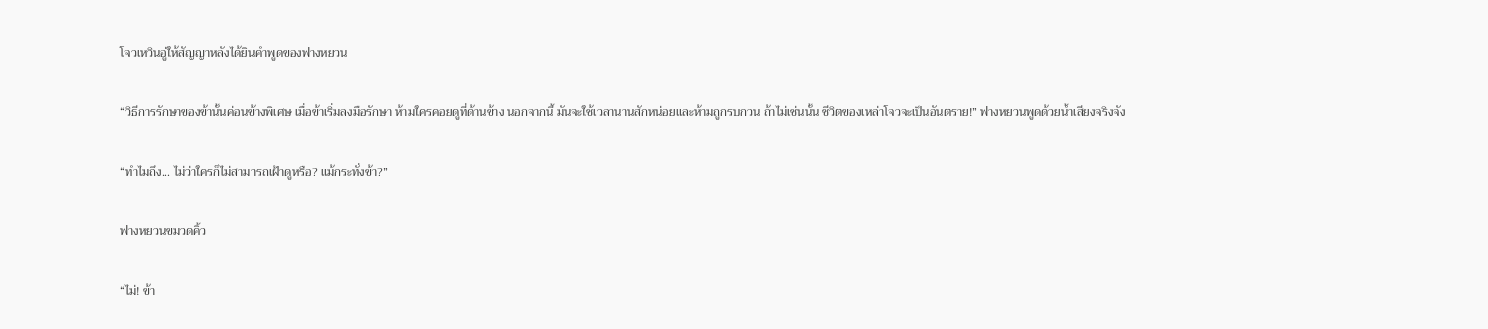โจวเหวินอู่ให้สัญญาหลังได้ยินคำพูดของฟางหยวน

“วิธีการรักษาของข้านั้นค่อนข้างพิเศษ เมื่อข้าเริ่มลงมือรักษา ห้ามใครคอยดูที่ด้านข้าง นอกจากนี้ มันจะใช้เวลานานสักหน่อยและห้ามถูกรบกวน ถ้าไม่เช่นนั้น ชีวิตของเหล่าโจวจะเป็นอันตราย!” ฟางหยวนพูดด้วยน้ำเสียงจริงจัง

“ทำไมถึง... ไม่ว่าใครก็ไม่สามารถเฝ้าดูหรือ? แม้กระทั่งข้า?”

ฟางหยวนขมวดคิ้ว

“ไม่! ข้า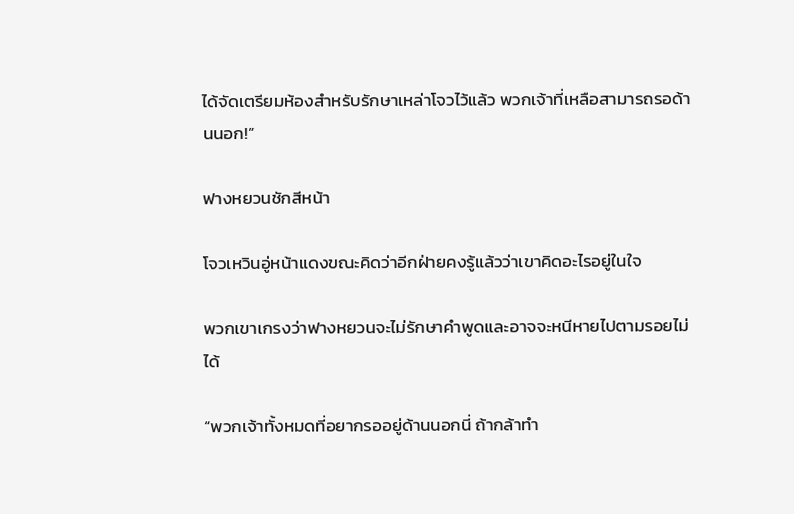ได้จัดเตรียมห้องสำหรับรักษาเหล่าโจวไว้แล้ว พวกเจ้าที่เหลือสามารถรอด้านนอก!”

ฟางหยวนชักสีหน้า

โจวเหวินอู่หน้าแดงขณะคิดว่าอีกฝ่ายคงรู้แล้วว่าเขาคิดอะไรอยู่ในใจ

พวกเขาเกรงว่าฟางหยวนจะไม่รักษาคำพูดและอาจจะหนีหายไปตามรอยไม่ได้

“พวกเจ้าทั้งหมดที่อยากรออยู่ด้านนอกนี่ ถ้ากล้าทำ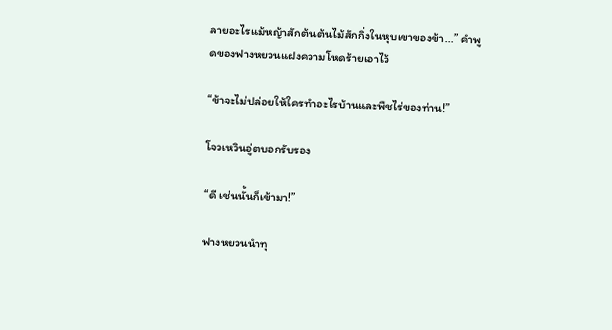ลายอะไรแม้หญ้าสักต้นต้นไม้สักกิ่งในหุบเขาของข้า...” คำพูดของฟางหยวนแฝงความโหดร้ายเอาไว้

“ข้าจะไม่ปล่อยให้ใครทำอะไรบ้านและพืชไร่ของท่าน!”

โจวเหวินอู่ตบอกรับรอง

“ดี เช่นนั้นก็เข้ามา!”

ฟางหยวนนำทุ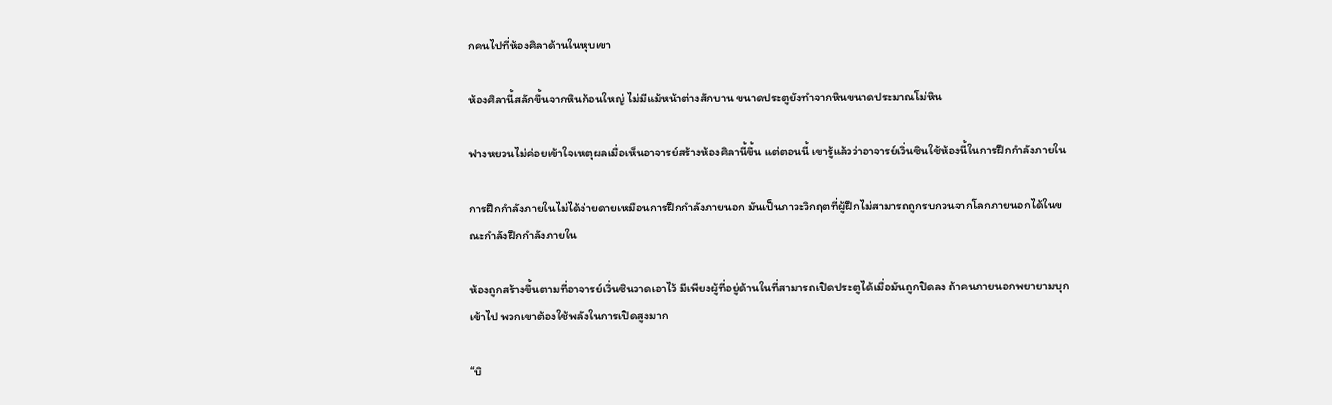กคนไปที่ห้องศิลาด้านในหุบเขา

ห้องศิลานี้สลักขึ้นจากหินก้อนใหญ่ ไม่มีแม้หน้าต่างสักบาน ขนาดประตูยังทำจากหินขนาดประมาณโม่หิน

ฟางหยวนไม่ค่อยเข้าใจเหตุผลเมื่อเห็นอาจารย์สร้างห้องศิลานี้ขึ้น แต่ตอนนี้ เขารู้แล้วว่าอาจารย์เวิ่นซินใช้ห้องนี้ในการฝึกกำลังภายใน

การฝึกกำลังภายในไม่ได้ง่ายดายเหมือนการฝึกกำลังภายนอก มันเป็นภาวะวิกฤตที่ผู้ฝึกไม่สามารถถูกรบกวนจากโลกภายนอกได้ในขณะกำลังฝึกกำลังภายใน

ห้องถูกสร้างขึ้นตามที่อาจารย์เวิ่นซินวาดเอาไว้ มีเพียงผู้ที่อยู่ด้านในที่สามารถเปิดประตูได้เมื่อมันถูกปิดลง ถ้าคนภายนอกพยายามบุกเข้าไป พวกเขาต้องใช้พลังในการเปิดสูงมาก

“บิ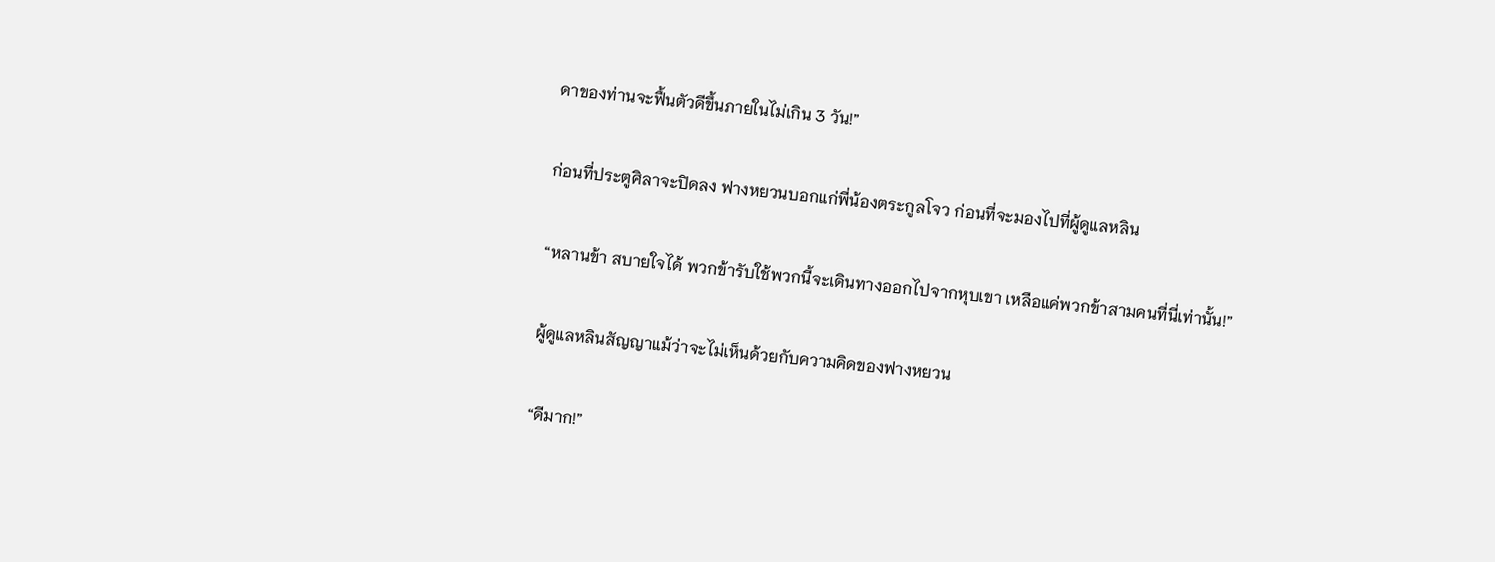ดาของท่านจะฟื้นตัวดีขึ้นภายในไม่เกิน 3 วัน!”

ก่อนที่ประตูศิลาจะปิดลง ฟางหยวนบอกแก่พี่น้องตระกูลโจว ก่อนที่จะมองไปที่ผู้ดูแลหลิน

“หลานข้า สบายใจได้ พวกข้ารับใช้พวกนี้จะเดินทางออกไปจากหุบเขา เหลือแค่พวกข้าสามคนที่นี่เท่านั้น!”

ผู้ดูแลหลินสัญญาแม้ว่าจะไม่เห็นด้วยกับความคิดของฟางหยวน

“ดีมาก!”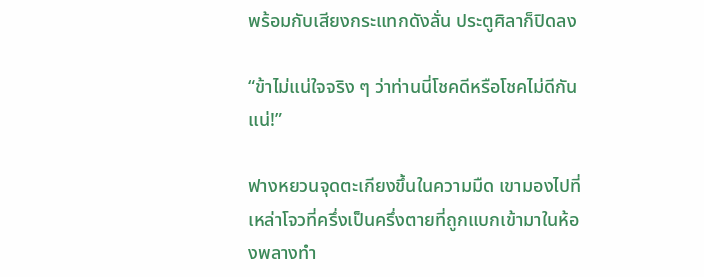พร้อมกับเสียงกระแทกดังลั่น ประตูศิลาก็ปิดลง

“ข้าไม่แน่ใจจริง ๆ ว่าท่านนี่โชคดีหรือโชคไม่ดีกันแน่!”

ฟางหยวนจุดตะเกียงขึ้นในความมืด เขามองไปที่เหล่าโจวที่ครึ่งเป็นครึ่งตายที่ถูกแบกเข้ามาในห้องพลางทำ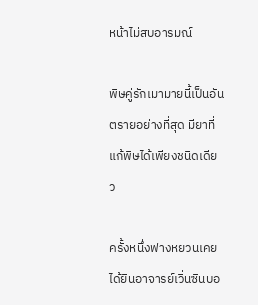หน้าไม่สบอารมณ์

พิษคู่รักเมามายนี้เป็นอันตรายอย่างที่สุด มียาที่แก้พิษได้เพียงชนิดเดียว

ครั้งหนึ่งฟางหยวนเคยได้ยินอาจารย์เวิ่นซินบอ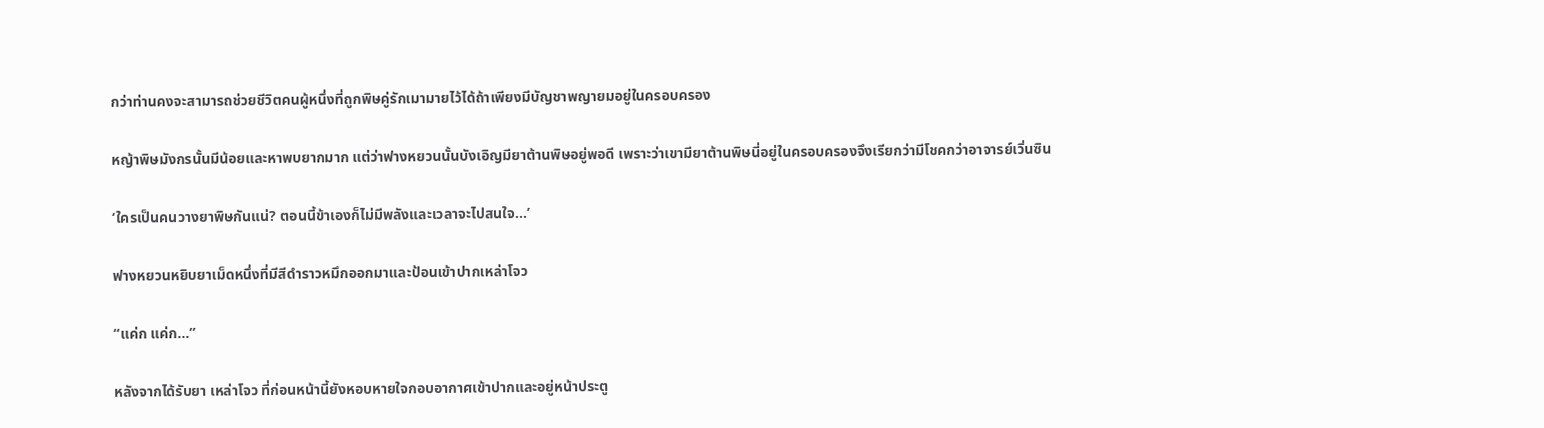กว่าท่านคงจะสามารถช่วยชีวิตคนผู้หนึ่งที่ถูกพิษคู่รักเมามายไว้ได้ถ้าเพียงมีบัญชาพญายมอยู่ในครอบครอง

หญ้าพิษมังกรนั้นมีน้อยและหาพบยากมาก แต่ว่าฟางหยวนนั้นบังเอิญมียาต้านพิษอยู่พอดี เพราะว่าเขามียาต้านพิษนี่อยู่ในครอบครองจึงเรียกว่ามีโชคกว่าอาจารย์เวิ่นซิน

‘ใครเป็นคนวางยาพิษกันแน่? ตอนนี้ข้าเองก็ไม่มีพลังและเวลาจะไปสนใจ...’

ฟางหยวนหยิบยาเม็ดหนึ่งที่มีสีดำราวหมึกออกมาและป้อนเข้าปากเหล่าโจว

“แค่ก แค่ก...”

หลังจากได้รับยา เหล่าโจว ที่ก่อนหน้านี้ยังหอบหายใจกอบอากาศเข้าปากและอยู่หน้าประตู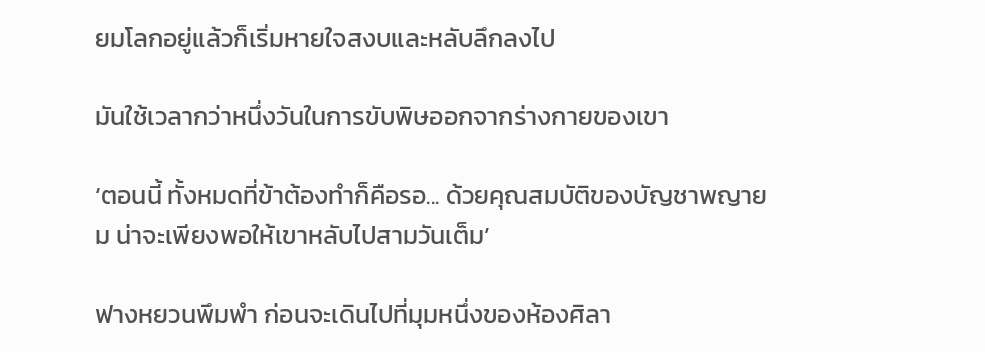ยมโลกอยู่แล้วก็เริ่มหายใจสงบและหลับลึกลงไป

มันใช้เวลากว่าหนึ่งวันในการขับพิษออกจากร่างกายของเขา

‘ตอนนี้ ทั้งหมดที่ข้าต้องทำก็คือรอ... ด้วยคุณสมบัติของบัญชาพญายม น่าจะเพียงพอให้เขาหลับไปสามวันเต็ม’

ฟางหยวนพึมพำ ก่อนจะเดินไปที่มุมหนึ่งของห้องศิลา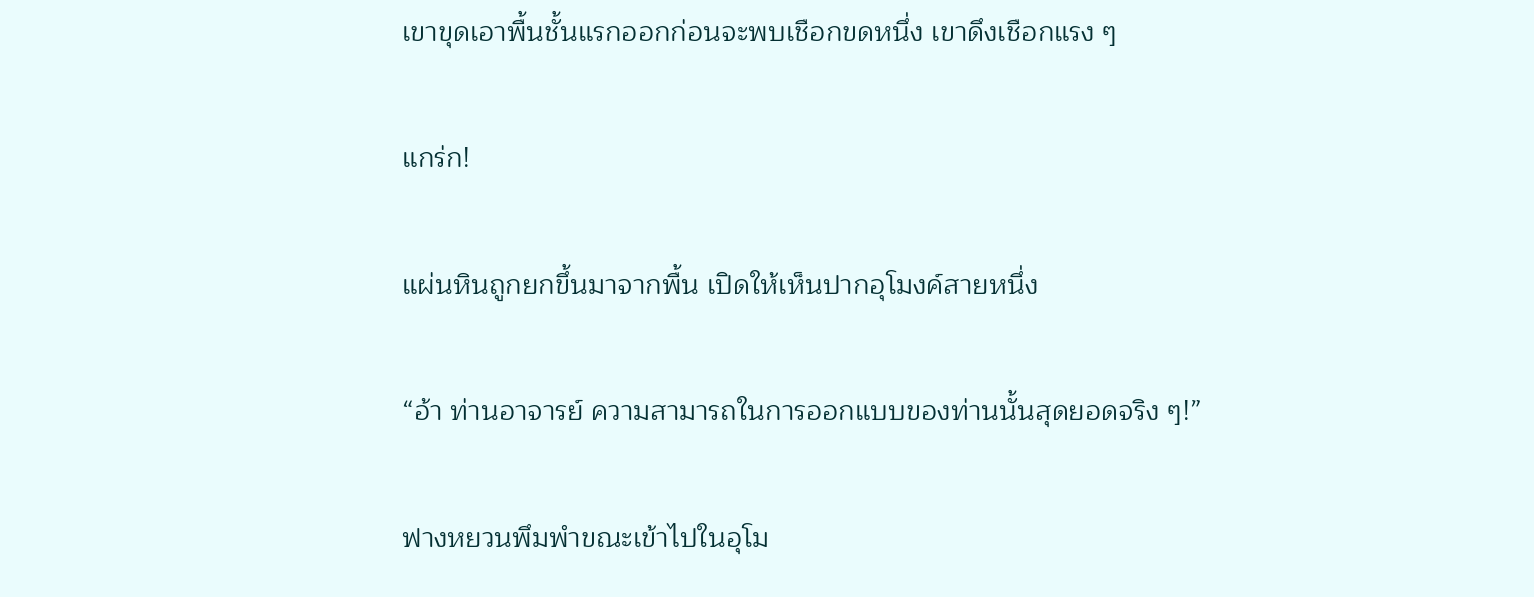เขาขุดเอาพื้นชั้นแรกออกก่อนจะพบเชือกขดหนึ่ง เขาดึงเชือกแรง ๆ

แกร่ก!

แผ่นหินถูกยกขึ้นมาจากพื้น เปิดให้เห็นปากอุโมงค์สายหนึ่ง

“อ้า ท่านอาจารย์ ความสามารถในการออกแบบของท่านนั้นสุดยอดจริง ๆ!”

ฟางหยวนพึมพำขณะเข้าไปในอุโม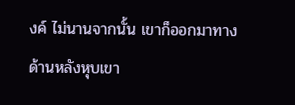งค์ ไม่นานจากนั้น เขาก็ออกมาทางด้านหลังหุบเขา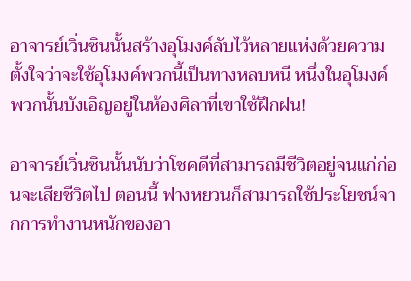อาจารย์เวิ่นซินนั้นสร้างอุโมงค์ลับไว้หลายแห่งด้วยความตั้งใจว่าจะใช้อุโมงค์พวกนี้เป็นทางหลบหนี หนึ่งในอุโมงค์พวกนั้นบังเอิญอยู่ในห้องศิลาที่เขาใช้ฝึกฝน!

อาจารย์เวิ่นซินนั้นนับว่าโชคดีที่สามารถมีชีวิตอยู่จนแก่ก่อนจะเสียชีวิตไป ตอนนี้ ฟางหยวนก็สามารถใช้ประโยชน์จากการทำงานหนักของอา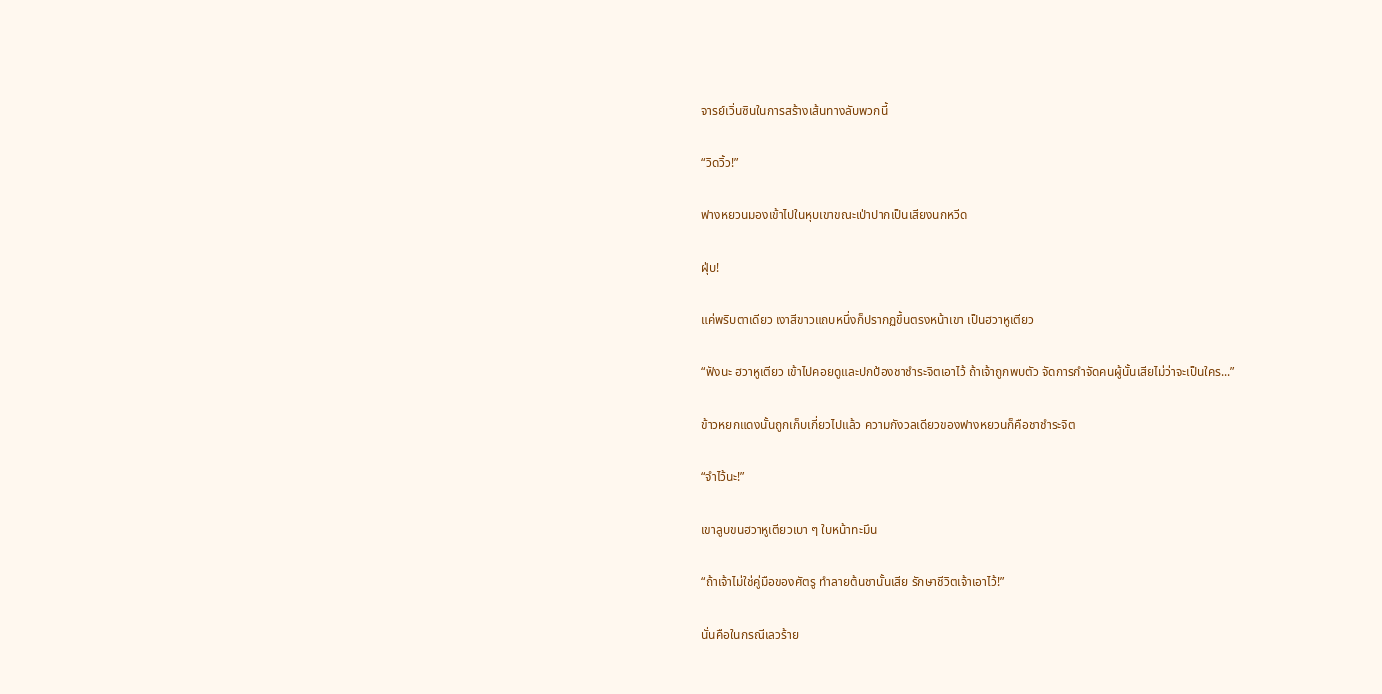จารย์เวิ่นซินในการสร้างเส้นทางลับพวกนี้

“วิดวิ้ว!”

ฟางหยวนมองเข้าไปในหุบเขาขณะเป่าปากเป็นเสียงนกหวีด

ฝุ่บ!

แค่พริบตาเดียว เงาสีขาวแถบหนึ่งก็ปรากฏขึ้นตรงหน้าเขา เป็นฮวาหูเตียว

“ฟังนะ ฮวาหูเตียว เข้าไปคอยดูและปกป้องชาชำระจิตเอาไว้ ถ้าเจ้าถูกพบตัว จัดการกำจัดคนผู้นั้นเสียไม่ว่าจะเป็นใคร...”

ข้าวหยกแดงนั้นถูกเก็บเกี่ยวไปแล้ว ความกังวลเดียวของฟางหยวนก็คือชาชำระจิต

“จำไว้นะ!”

เขาลูบขนฮวาหูเตียวเบา ๆ ใบหน้าทะมึน

“ถ้าเจ้าไม่ใช่คู่มือของศัตรู ทำลายต้นชานั้นเสีย รักษาชีวิตเจ้าเอาไว้!”

นั่นคือในกรณีเลวร้าย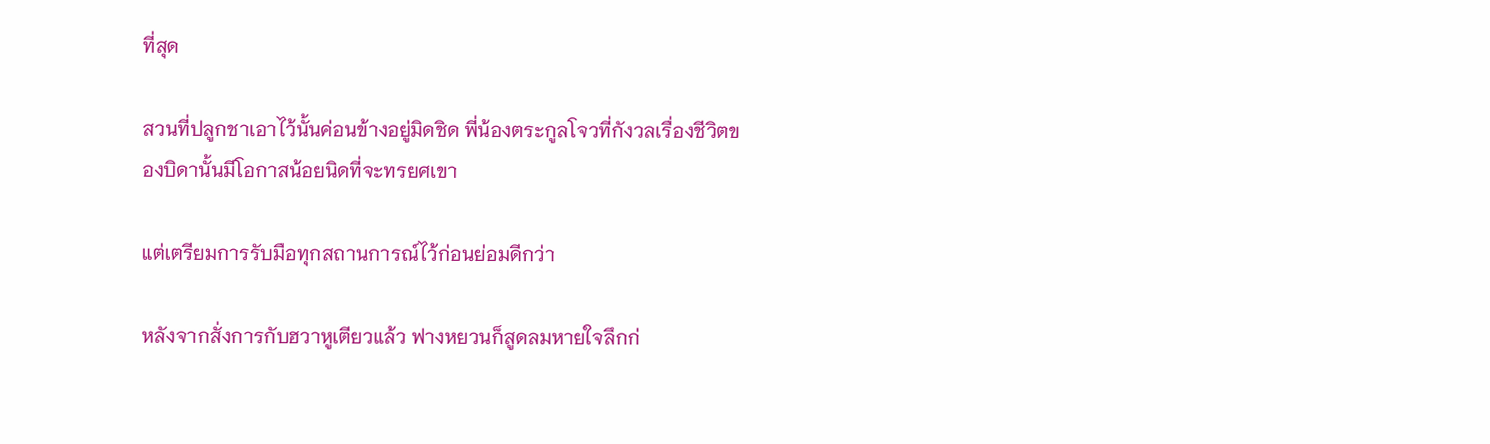ที่สุด

สวนที่ปลูกชาเอาไว้นั้นค่อนข้างอยู่มิดชิด พี่น้องตระกูลโจวที่กังวลเรื่องชีวิตของบิดานั้นมีโอกาสน้อยนิดที่จะทรยศเขา

แต่เตรียมการรับมือทุกสถานการณ์ไว้ก่อนย่อมดีกว่า

หลังจากสั่งการกับฮวาหูเตียวแล้ว ฟางหยวนก็สูดลมหายใจลึกก่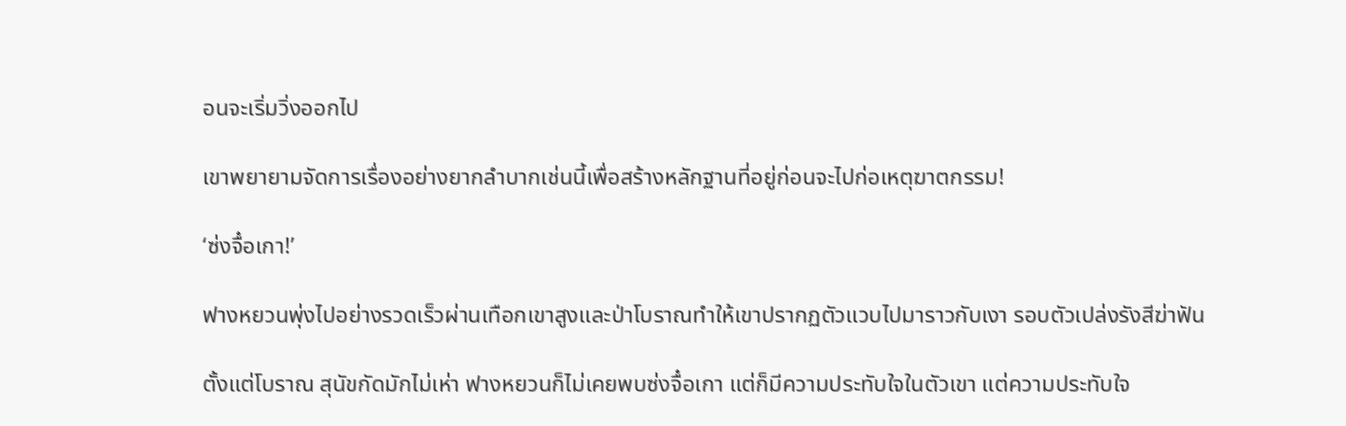อนจะเริ่มวิ่งออกไป

เขาพยายามจัดการเรื่องอย่างยากลำบากเช่นนี้เพื่อสร้างหลักฐานที่อยู่ก่อนจะไปก่อเหตุฆาตกรรม!

‘ซ่งจื๋อเกา!’

ฟางหยวนพุ่งไปอย่างรวดเร็วผ่านเทือกเขาสูงและป่าโบราณทำให้เขาปรากฏตัวแวบไปมาราวกับเงา รอบตัวเปล่งรังสีฆ่าฟัน

ตั้งแต่โบราณ สุนัขกัดมักไม่เห่า ฟางหยวนก็ไม่เคยพบซ่งจื๋อเกา แต่ก็มีความประทับใจในตัวเขา แต่ความประทับใจ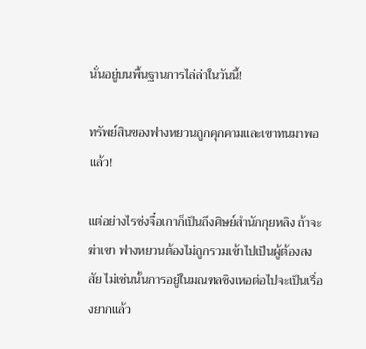นั่นอยู่บนพื้นฐานการไล่ล่าในวันนี้!

ทรัพย์สินของฟางหยวนถูกคุกคามและเขาทนมาพอแล้ว!

แต่อย่างไรซ่งจื๋อเกาก็เป็นถึงศิษย์สำนักกุยหลิง ถ้าจะฆ่าเขา ฟางหยวนต้องไม่ถูกรวมเข้าไปเป็นผู้ต้องสงสัย ไม่เช่นนั้นการอยู่ในมณฑลชิงเหอต่อไปจะเป็นเรื่องยากแล้ว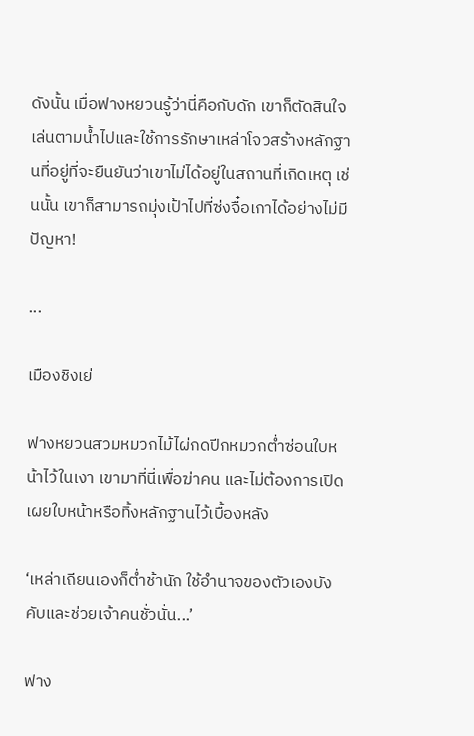ดังนั้น เมื่อฟางหยวนรู้ว่านี่คือกับดัก เขาก็ตัดสินใจเล่นตามน้ำไปและใช้การรักษาเหล่าโจวสร้างหลักฐานที่อยู่ที่จะยืนยันว่าเขาไม่ได้อยู่ในสถานที่เกิดเหตุ เช่นนั้น เขาก็สามารถมุ่งเป้าไปที่ซ่งจื๋อเกาได้อย่างไม่มีปัญหา!

...

เมืองชิงเย่

ฟางหยวนสวมหมวกไม้ไผ่กดปีกหมวกต่ำซ่อนใบหน้าไว้ในเงา เขามาที่นี่เพื่อฆ่าคน และไม่ต้องการเปิดเผยใบหน้าหรือทิ้งหลักฐานไว้เบื้องหลัง

‘เหล่าเถียนเองก็ต่ำช้านัก ใช้อำนาจของตัวเองบังคับและช่วยเจ้าคนชั่วนั่น...’

ฟาง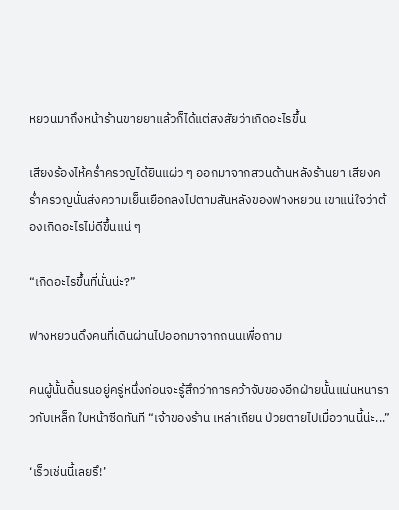หยวนมาถึงหน้าร้านขายยาแล้วก็ได้แต่สงสัยว่าเกิดอะไรขึ้น

เสียงร้องไห้คร่ำครวญได้ยินแผ่ว ๆ ออกมาจากสวนด้านหลังร้านยา เสียงคร่ำครวญนั่นส่งความเย็นเยือกลงไปตามสันหลังของฟางหยวน เขาแน่ใจว่าต้องเกิดอะไรไม่ดีขึ้นแน่ ๆ

“เกิดอะไรขึ้นที่นั่นน่ะ?”

ฟางหยวนดึงคนที่เดินผ่านไปออกมาจากถนนเพื่อถาม

คนผู้นั้นดิ้นรนอยู่ครู่หนึ่งก่อนจะรู้สึกว่าการคว้าจับของอีกฝ่ายนั้นแน่นหนาราวกับเหล็ก ใบหน้าซีดทันที “เจ้าของร้าน เหล่าเถียน ป่วยตายไปเมื่อวานนี้น่ะ...”

‘เร็วเช่นนี้เลยรึ!’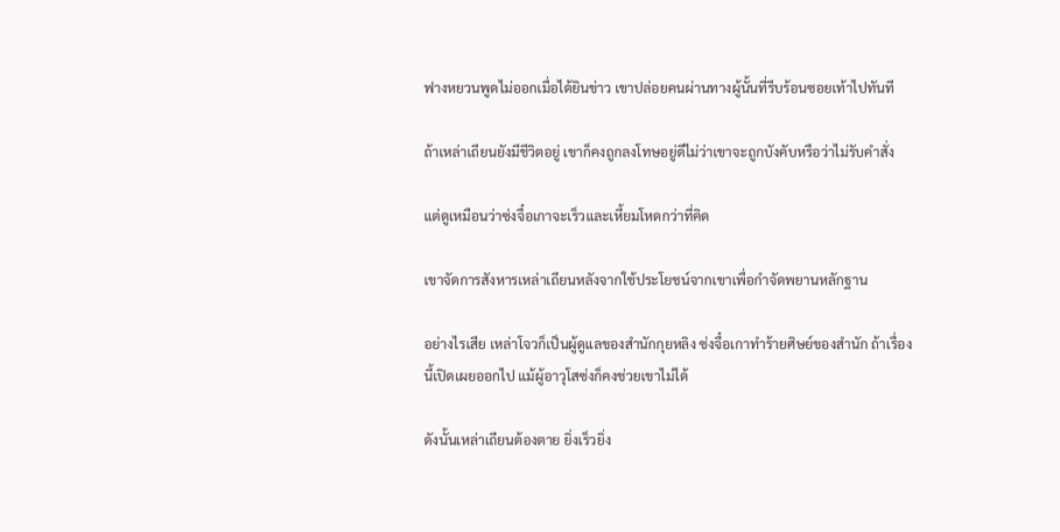ฟางหยวนพูดไม่ออกเมื่อได้ยินข่าว เขาปล่อยคนผ่านทางผู้นั้นที่รีบร้อนซอยเท้าไปทันที

ถ้าเหล่าเถียนยังมีชีวิตอยู่ เขาก็คงถูกลงโทษอยู่ดีไม่ว่าเขาจะถูกบังคับหรือว่าไม่รับคำสั่ง

แต่ดูเหมือนว่าซ่งจื๋อเกาจะเร็วและเหี้ยมโหดกว่าที่คิด

เขาจัดการสังหารเหล่าเถียนหลังจากใช้ประโยชน์จากเขาเพื่อกำจัดพยานหลักฐาน

อย่างไรเสีย เหล่าโจวก็เป็นผู้ดูแลของสำนักกุยหลิง ซ่งจื๋อเกาทำร้ายศิษย์ของสำนัก ถ้าเรื่องนี้เปิดเผยออกไป แม้ผู้อาวุโสซ่งก็คงช่วยเขาไม่ได้

ดังนั้นเหล่าเถียนต้องตาย ยิ่งเร็วยิ่ง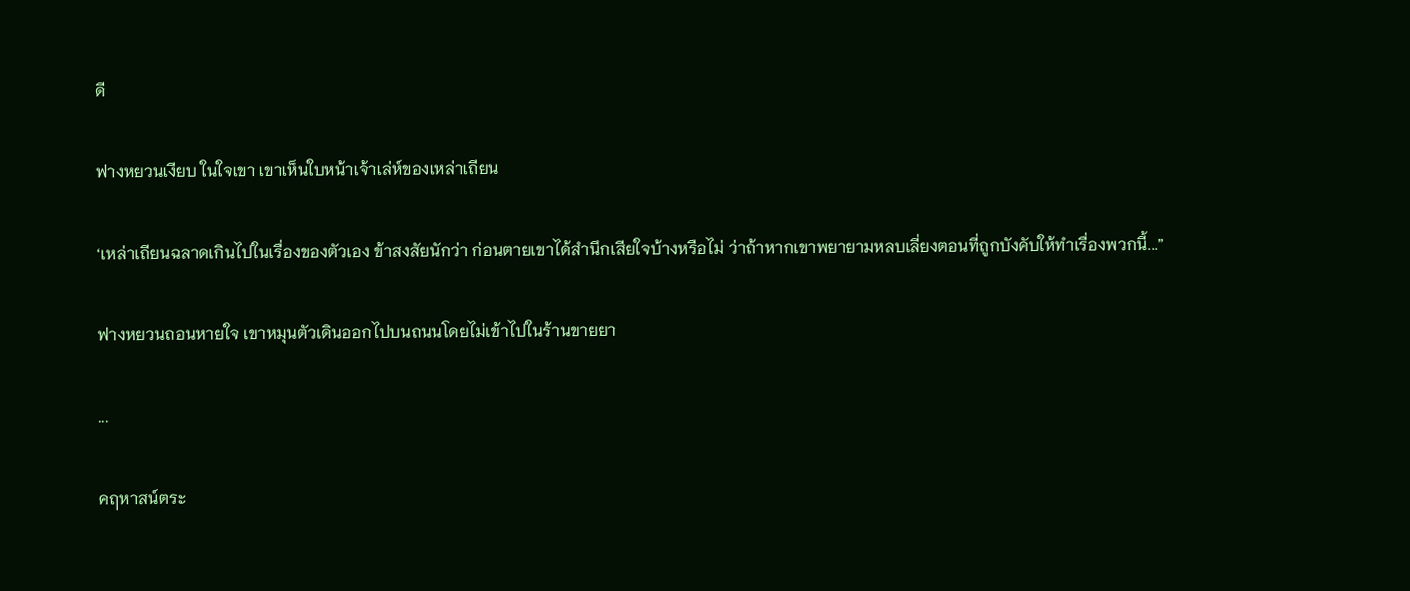ดี

ฟางหยวนเงียบ ในใจเขา เขาเห็นใบหน้าเจ้าเล่ห์ของเหล่าเถียน

‘เหล่าเถียนฉลาดเกินไปในเรื่องของตัวเอง ข้าสงสัยนักว่า ก่อนตายเขาได้สำนึกเสียใจบ้างหรือไม่ ว่าถ้าหากเขาพยายามหลบเลี่ยงตอนที่ถูกบังคับให้ทำเรื่องพวกนี้...”

ฟางหยวนถอนหายใจ เขาหมุนตัวเดินออกไปบนถนนโดยไม่เข้าไปในร้านขายยา

...

คฤหาสน์ตระ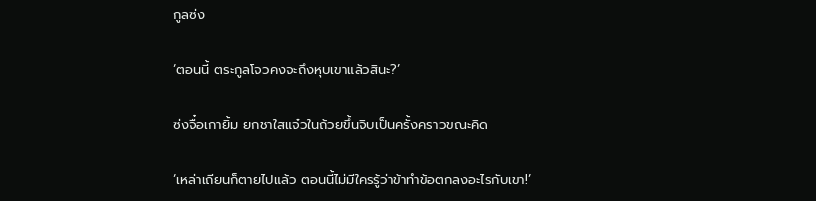กูลซ่ง

‘ตอนนี้ ตระกูลโจวคงจะถึงหุบเขาแล้วสินะ?’

ซ่งจื๋อเกายิ้ม ยกชาใสแจ๋วในถ้วยขึ้นจิบเป็นครั้งคราวขณะคิด

‘เหล่าเถียนก็ตายไปแล้ว ตอนนี้ไม่มีใครรู้ว่าข้าทำข้อตกลงอะไรกับเขา!’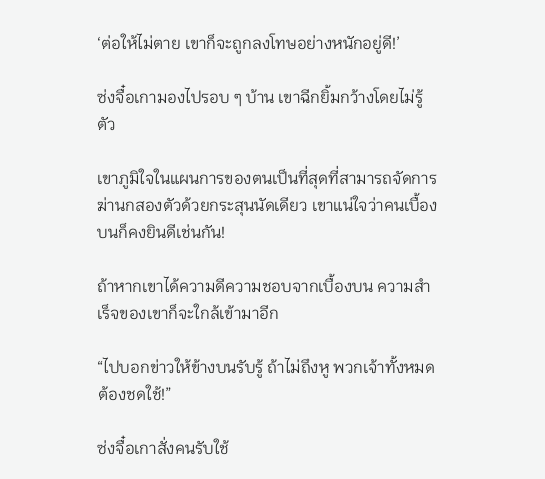‘ต่อให้ไม่ตาย เขาก็จะถูกลงโทษอย่างหนักอยู่ดี!’

ซ่งจื๋อเกามองไปรอบ ๆ บ้าน เขาฉีกยิ้มกว้างโดยไม่รู้ตัว

เขาภูมิใจในแผนการของตนเป็นที่สุดที่สามารถจัดการฆ่านกสองตัวด้วยกระสุนนัดเดียว เขาแน่ใจว่าคนเบื้องบนก็คงยินดีเช่นกัน!

ถ้าหากเขาได้ความดีความชอบจากเบื้องบน ความสำเร็จของเขาก็จะใกล้เข้ามาอีก

“ไปบอกข่าวให้ข้างบนรับรู้ ถ้าไม่ถึงหู พวกเจ้าทั้งหมดต้องชดใช้!”

ซ่งจื๋อเกาสั่งคนรับใช้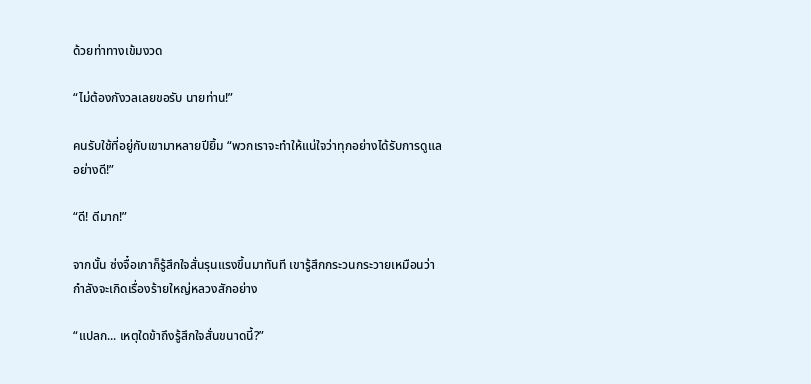ด้วยท่าทางเข้มงวด

“ไม่ต้องกังวลเลยขอรับ นายท่าน!”

คนรับใช้ที่อยู่กับเขามาหลายปียิ้ม “พวกเราจะทำให้แน่ใจว่าทุกอย่างได้รับการดูแลอย่างดี!”

“ดี! ดีมาก!”

จากนั้น ซ่งจื๋อเกาก็รู้สึกใจสั่นรุนแรงขึ้นมาทันที เขารู้สึกกระวนกระวายเหมือนว่ากำลังจะเกิดเรื่องร้ายใหญ่หลวงสักอย่าง

“แปลก... เหตุใดข้าถึงรู้สึกใจสั่นขนาดนี้?”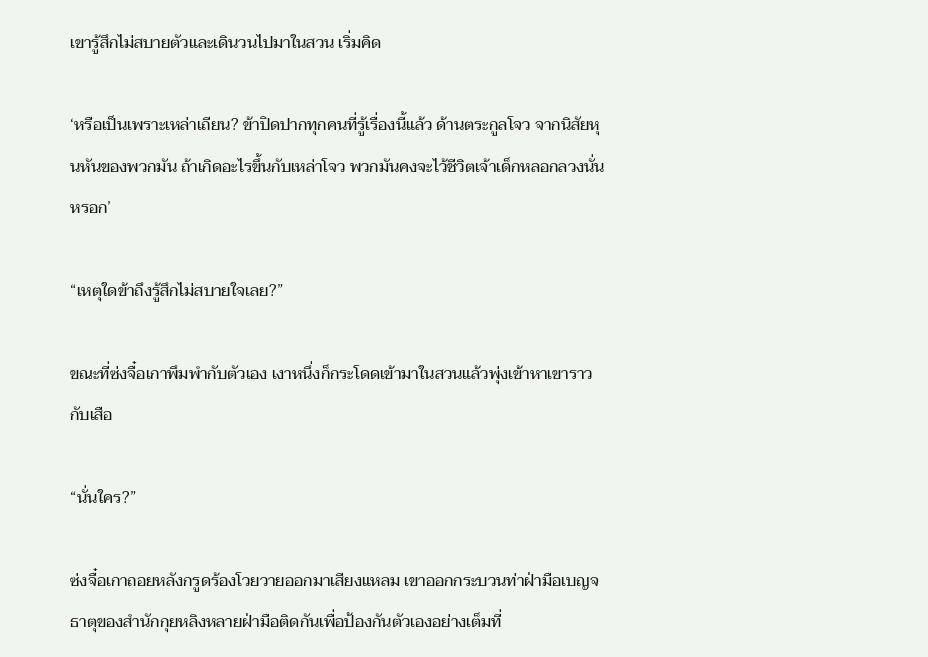เขารู้สึกไม่สบายตัวและเดินวนไปมาในสวน เริ่มคิด

‘หรือเป็นเพราะเหล่าเถียน? ข้าปิดปากทุกคนที่รู้เรื่องนี้แล้ว ด้านตระกูลโจว จากนิสัยหุนหันของพวกมัน ถ้าเกิดอะไรขึ้นกับเหล่าโจว พวกมันคงจะไว้ชีวิตเจ้าเด็กหลอกลวงนั่นหรอก’

“เหตุใดข้าถึงรู้สึกไม่สบายใจเลย?”

ขณะที่ซ่งจื๋อเกาพึมพำกับตัวเอง เงาหนึ่งก็กระโดดเข้ามาในสวนแล้วพุ่งเข้าหาเขาราวกับเสือ

“นั่นใคร?”

ซ่งจื๋อเกาถอยหลังกรูดร้องโวยวายออกมาเสียงแหลม เขาออกกระบวนท่าฝ่ามือเบญจธาตุของสำนักกุยหลิงหลายฝ่ามือติดกันเพื่อป้องกันตัวเองอย่างเต็มที่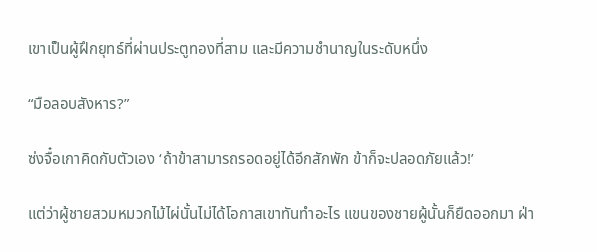เขาเป็นผู้ฝึกยุทธ์ที่ผ่านประตูทองที่สาม และมีความชำนาญในระดับหนึ่ง

“มือลอบสังหาร?”

ซ่งจื๋อเกาคิดกับตัวเอง ‘ถ้าข้าสามารถรอดอยู่ได้อีกสักพัก ข้าก็จะปลอดภัยแล้ว!’

แต่ว่าผู้ชายสวมหมวกไม้ไผ่นั้นไม่ได้โอกาสเขาทันทำอะไร แขนของชายผู้นั้นก็ยืดออกมา ฝ่า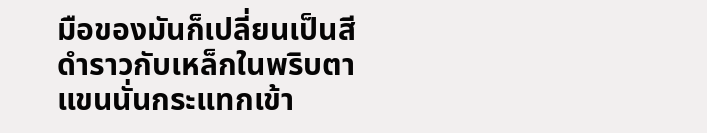มือของมันก็เปลี่ยนเป็นสีดำราวกับเหล็กในพริบตา แขนนั่นกระแทกเข้า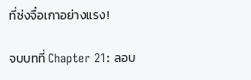ที่ซ่งจื๋อเกาอย่างแรง!

จบบทที่ Chapter 21: ลอบ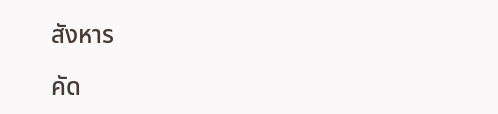สังหาร

คัด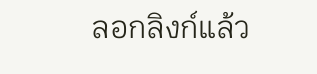ลอกลิงก์แล้ว